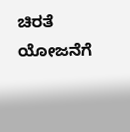ಚಿರತೆ ಯೋಜನೆಗೆ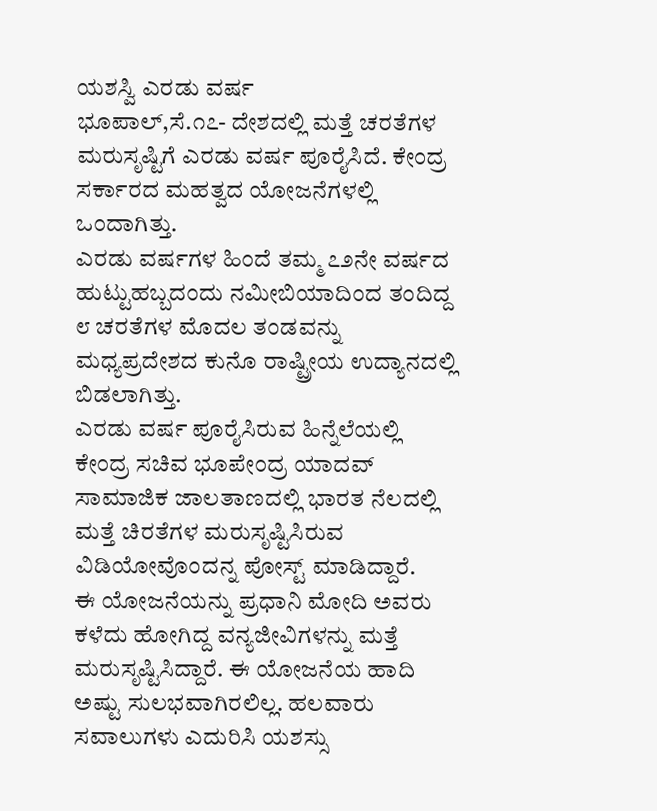ಯಶಸ್ವಿ ಎರಡು ವರ್ಷ
ಭೂಪಾಲ್,ಸೆ.೧೭- ದೇಶದಲ್ಲಿ ಮತ್ತೆ ಚರತೆಗಳ ಮರುಸೃಷ್ಟಿಗೆ ಎರಡು ವರ್ಷ ಪೂರೈಸಿದೆ. ಕೇಂದ್ರ ಸರ್ಕಾರದ ಮಹತ್ವದ ಯೋಜನೆಗಳಲ್ಲಿ ಒಂದಾಗಿತ್ತು.
ಎರಡು ವರ್ಷಗಳ ಹಿಂದೆ ತಮ್ಮ ೭೨ನೇ ವರ್ಷದ ಹುಟ್ಟುಹಬ್ಬದಂದು ನಮೀಬಿಯಾದಿಂದ ತಂದಿದ್ದ ೮ ಚರತೆಗಳ ಮೊದಲ ತಂಡವನ್ನು ಮಧ್ಯಪ್ರದೇಶದ ಕುನೊ ರಾಷ್ಟ್ರೀಯ ಉದ್ಯಾನದಲ್ಲಿ ಬಿಡಲಾಗಿತ್ತು.
ಎರಡು ವರ್ಷ ಪೂರೈಸಿರುವ ಹಿನ್ನೆಲೆಯಲ್ಲಿ ಕೇಂದ್ರ ಸಚಿವ ಭೂಪೇಂದ್ರ ಯಾದವ್ ಸಾಮಾಜಿಕ ಜಾಲತಾಣದಲ್ಲಿ ಭಾರತ ನೆಲದಲ್ಲಿ ಮತ್ತೆ ಚಿರತೆಗಳ ಮರುಸೃಷ್ಟಿಸಿರುವ ವಿಡಿಯೋವೊಂದನ್ನ ಪೋಸ್ಟ್ ಮಾಡಿದ್ದಾರೆ.
ಈ ಯೋಜನೆಯನ್ನು ಪ್ರಧಾನಿ ಮೋದಿ ಅವರು ಕಳೆದು ಹೋಗಿದ್ದ ವನ್ಯಜೀವಿಗಳನ್ನು ಮತ್ತೆ ಮರುಸೃಷ್ಟಿಸಿದ್ದಾರೆ. ಈ ಯೋಜನೆಯ ಹಾದಿ ಅಷ್ಟು ಸುಲಭವಾಗಿರಲಿಲ್ಲ. ಹಲವಾರು ಸವಾಲುಗಳು ಎದುರಿಸಿ ಯಶಸ್ಸು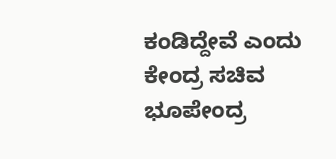ಕಂಡಿದ್ದೇವೆ ಎಂದು ಕೇಂದ್ರ ಸಚಿವ ಭೂಪೇಂದ್ರ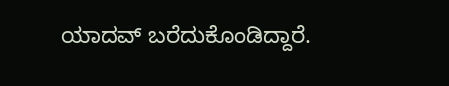ಯಾದವ್ ಬರೆದುಕೊಂಡಿದ್ದಾರೆ.